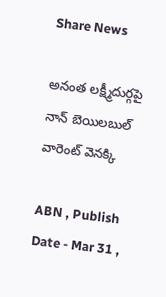Share News

అనంత లక్ష్మీదుర్గపై నాన్‌ బెయిలబుల్‌ వారెంట్‌ వెనక్కి

ABN , Publish Date - Mar 31 ,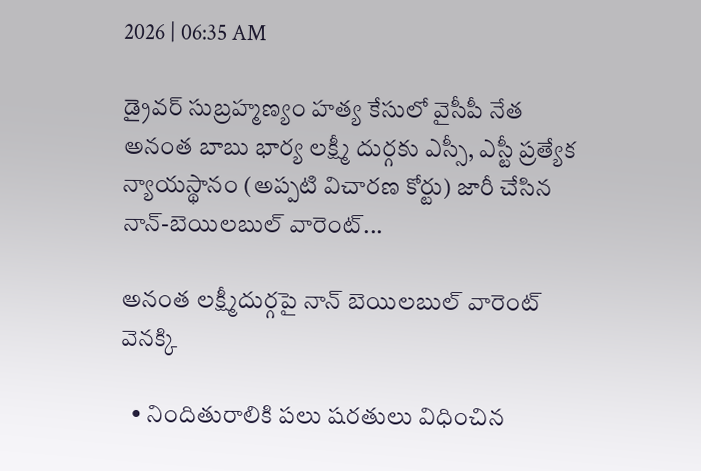2026 | 06:35 AM

డ్రైవర్‌ సుబ్రహ్మణ్యం హత్య కేసులో వైసీపీ నేత అనంత బాబు భార్య లక్ష్మీ దుర్గకు ఎస్సీ, ఎస్టీ ప్రత్యేక న్యాయస్థానం (అప్పటి విచారణ కోర్టు) జారీ చేసిన నాన్‌-బెయిలబుల్‌ వారెంట్‌...

అనంత లక్ష్మీదుర్గపై నాన్‌ బెయిలబుల్‌ వారెంట్‌ వెనక్కి

  • నిందితురాలికి పలు షరతులు విధించిన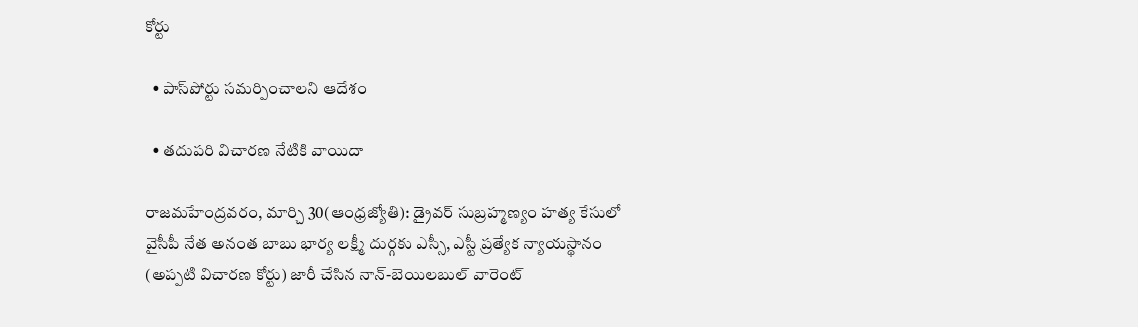కోర్టు

  • పాస్‌పోర్టు సమర్పించాలని ఆదేశం

  • తదుపరి విచారణ నేటికి వాయిదా

రాజమహేంద్రవరం, మార్చి 30(ఆంధ్రజ్యోతి): డ్రైవర్‌ సుబ్రహ్మణ్యం హత్య కేసులో వైసీపీ నేత అనంత బాబు భార్య లక్ష్మీ దుర్గకు ఎస్సీ, ఎస్టీ ప్రత్యేక న్యాయస్థానం (అప్పటి విచారణ కోర్టు) జారీ చేసిన నాన్‌-బెయిలబుల్‌ వారెంట్‌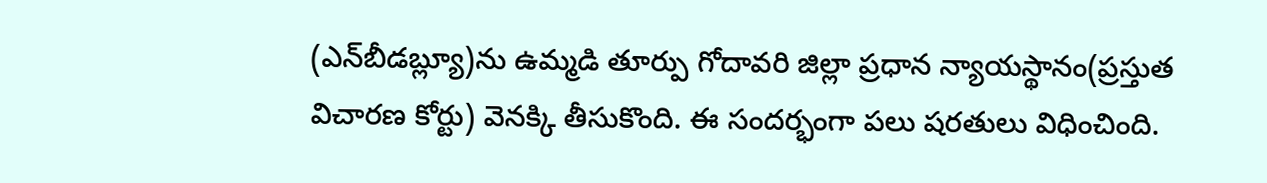(ఎన్‌బీడబ్ల్యూ)ను ఉమ్మడి తూర్పు గోదావరి జిల్లా ప్రధాన న్యాయస్థానం(ప్రస్తుత విచారణ కోర్టు) వెనక్కి తీసుకొంది. ఈ సందర్భంగా పలు షరతులు విధించింది.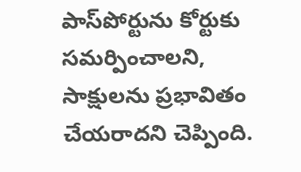పాస్‌పోర్టును కోర్టుకు సమర్పించాలని, సాక్షులను ప్రభావితం చేయరాదని చెప్పింది.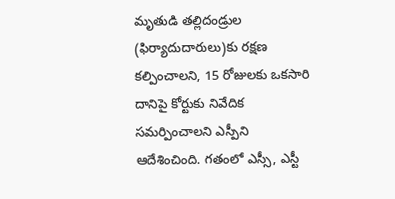మృతుడి తల్లిదండ్రుల (ఫిర్యాదుదారులు)కు రక్షణ కల్పించాలని, 15 రోజులకు ఒకసారి దానిపై కోర్టుకు నివేదిక సమర్పించాలని ఎస్పీని ఆదేశించింది. గతంలో ఎస్సీ, ఎస్టీ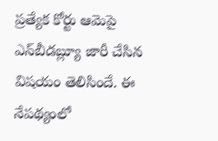ప్రత్యేక కోర్టు ఆమెపై ఎన్‌బీడబ్ల్యూ జారీ చేసిన విషయం తెలిసిందే. ఈ నేపథ్యంలో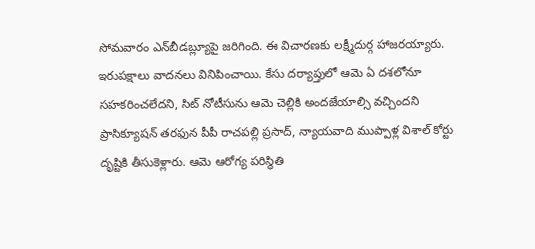సోమవారం ఎన్‌బీడబ్ల్యూపై జరిగింది. ఈ విచారణకు లక్ష్మీదుర్గ హాజరయ్యారు. ఇరుపక్షాలు వాదనలు వినిపించాయి. కేసు దర్యాప్తులో ఆమె ఏ దశలోనూ సహకరించలేదని, సిట్‌ నోటీసును ఆమె చెల్లికి అందజేయాల్సి వచ్చిందని ప్రాసిక్యూషన్‌ తరఫున పీపీ రాచపల్లి ప్రసాద్‌, న్యాయవాది ముప్పాళ్ల విశాల్‌ కోర్టు దృష్టికి తీసుకెళ్లారు. ఆమె ఆరోగ్య పరిస్థితి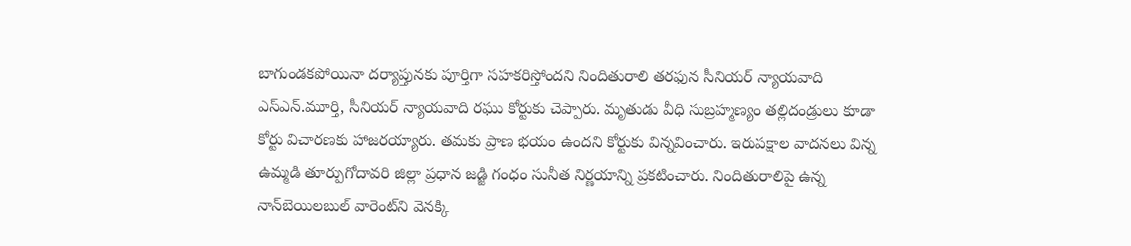బాగుండకపోయినా దర్యాప్తునకు పూర్తిగా సహకరిస్తోందని నిందితురాలి తరఫున సీనియర్‌ న్యాయవాది ఎస్‌ఎన్‌.మూర్తి, సీనియర్‌ న్యాయవాది రఘు కోర్టుకు చెప్పారు. మృతుడు వీధి సుబ్రహ్మణ్యం తల్లిదండ్రులు కూడా కోర్టు విచారణకు హాజరయ్యారు. తమకు ప్రాణ భయం ఉందని కోర్టుకు విన్నవించారు. ఇరుపక్షాల వాదనలు విన్న ఉమ్మడి తూర్పుగోదావరి జిల్లా ప్రధాన జడ్జి గంధం సునీత నిర్ణయాన్ని ప్రకటించారు. నిందితురాలిపై ఉన్న నాన్‌బెయిలబుల్‌ వారెంట్‌ని వెనక్కి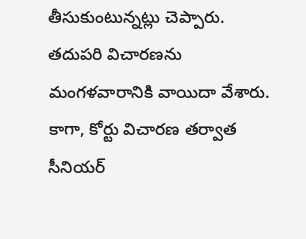తీసుకుంటున్నట్లు చెప్పారు. తదుపరి విచారణను మంగళవారానికి వాయిదా వేశారు. కాగా, కోర్టు విచారణ తర్వాత సీనియర్‌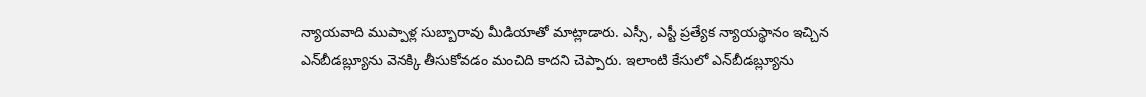న్యాయవాది ముప్పాళ్ల సుబ్బారావు మీడియాతో మాట్లాడారు. ఎస్సీ, ఎస్టీ ప్రత్యేక న్యాయస్థానం ఇచ్చిన ఎన్‌బీడబ్ల్యూను వెనక్కి తీసుకోవడం మంచిది కాదని చెప్పారు. ఇలాంటి కేసులో ఎన్‌బీడబ్ల్యూను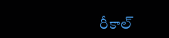రీకాల్‌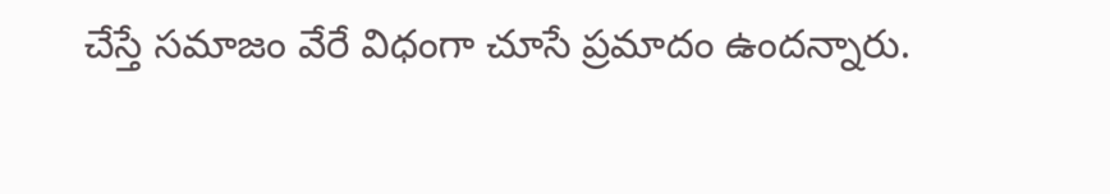చేస్తే సమాజం వేరే విధంగా చూసే ప్రమాదం ఉందన్నారు.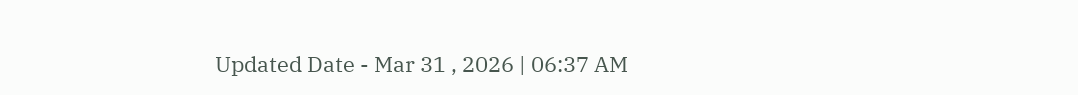Updated Date - Mar 31 , 2026 | 06:37 AM